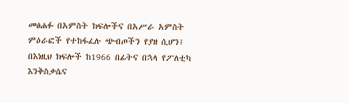መፅሐፉ በአምስት ክፍሎችና በአሥራ አምስት ምዕራፎች የተከፋፈሉ ጭብጦችን የያዘ ሲሆን፤ በእነዚህ ክፍሎች ከ1966 በፊትና በኋላ የፖለቲካ እንቅስቃሴና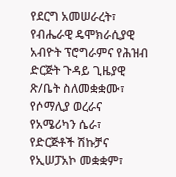የደርግ አመሠራረት፣ የብሔራዊ ዴሞክራሲያዊ አብዮት ፕሮግራምና የሕዝብ ድርጅት ጉዳይ ጊዜያዊ ጽ/ቤት ስለመቋቋሙ፣ የሶማሊያ ወረራና የአሜሪካን ሴራ፣ የድርጅቶች ሽኩቻና የኢሠፓአኮ መቋቋም፣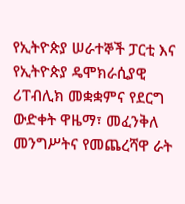የኢትዮጵያ ሠራተኞች ፓርቲ እና የኢትዮጵያ ዴሞክራሲያዊ ሪፐብሊክ መቋቋምና የደርግ ውድቀት ዋዜማ፣ መፈንቅለ መንግሥትና የመጨረሻዋ ራት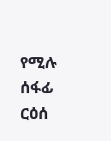የሚሉ ሰፋፊ ርዕሰ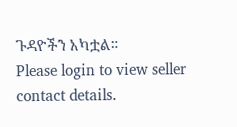ጉዳዮችን አካቷል።
Please login to view seller contact details.